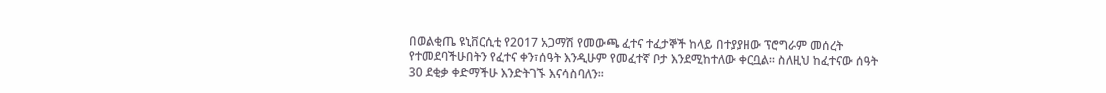በወልቂጤ ዩኒቨርሲቲ የ2017 አጋማሽ የመውጫ ፈተና ተፈታኞች ከላይ በተያያዘው ፕሮግራም መሰረት የተመደባችሁበትን የፈተና ቀን፣ሰዓት እንዲሁም የመፈተኛ ቦታ እንደሚከተለው ቀርቧል፡፡ ስለዚህ ከፈተናው ሰዓት 30 ደቂቃ ቀድማችሁ እንድትገኙ እናሳስባለን፡፡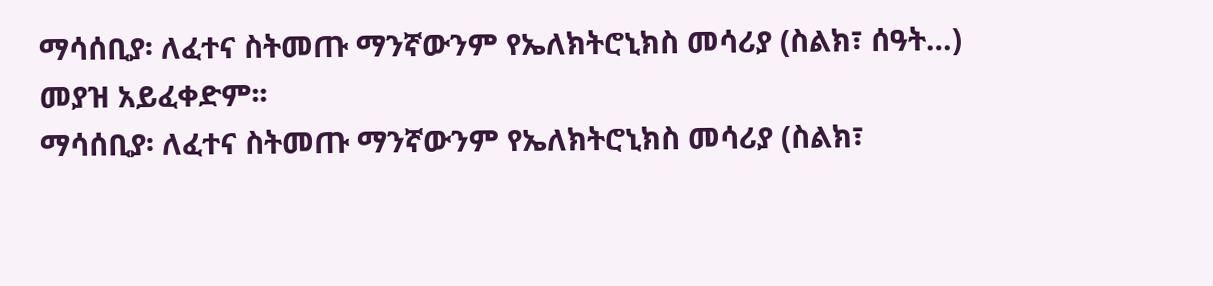ማሳሰቢያ፡ ለፈተና ስትመጡ ማንኛውንም የኤለክትሮኒክስ መሳሪያ (ስልክ፣ ሰዓት…) መያዝ አይፈቀድም፡፡
ማሳሰቢያ፡ ለፈተና ስትመጡ ማንኛውንም የኤለክትሮኒክስ መሳሪያ (ስልክ፣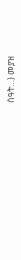ሰዓት…) መያዝ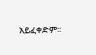አይፈቀድም፡፡